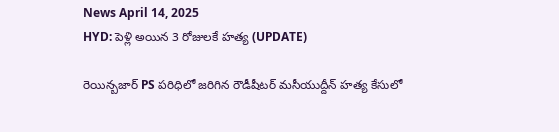News April 14, 2025
HYD: పెళ్లి అయిన 3 రోజులకే హత్య (UPDATE)

రెయిన్బజార్ PS పరిధిలో జరిగిన రౌడీషీటర్ మసీయుద్దీన్ హత్య కేసులో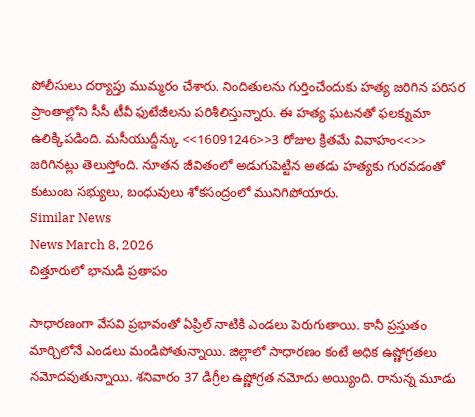పోలీసులు దర్యాప్తు ముమ్మరం చేశారు. నిందితులను గుర్తించేందుకు హత్య జరిగిన పరిసర ప్రాంతాల్లోని సీసీ టీవీ ఫుటేజీలను పరిశీలిస్తున్నారు. ఈ హత్య ఘటనతో ఫలక్నుమా ఉలిక్కిపడింది. మసీయుద్దీన్కు <<16091246>>3 రోజుల క్రితమే వివాహం<<>> జరిగినట్లు తెలుస్తోంది. నూతన జీవితంలో అడుగుపెట్టిన అతడు హత్యకు గురవడంతో కుటుంబ సభ్యులు, బంధువులు శోకసంద్రంలో మునిగిపోయారు.
Similar News
News March 8, 2026
చిత్తూరులో భానుడి ప్రతాపం

సాధారణంగా వేసవి ప్రభావంతో ఏప్రిల్ నాటికి ఎండలు పెరుగుతాయి. కానీ ప్రస్తుతం మార్చిలోనే ఎండలు మండిపోతున్నాయి. జిల్లాలో సాధారణం కంటే అధిక ఉష్ణోగ్రతలు నమోదవుతున్నాయి. శనివారం 37 డిగ్రీల ఉష్ణోగ్రత నమోదు అయ్యింది. రానున్న మూడు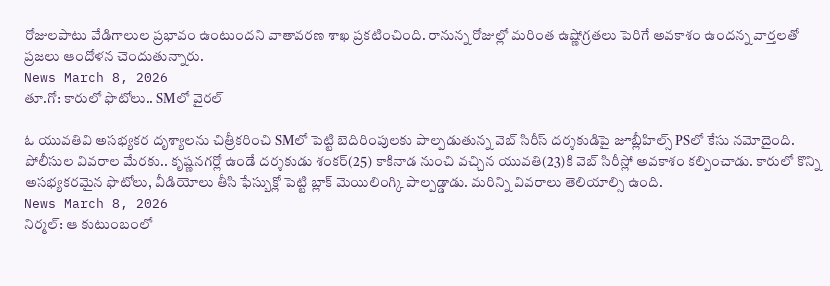రోజులపాటు వేడిగాలుల ప్రభావం ఉంటుందని వాతావరణ శాఖ ప్రకటించింది. రానున్న రోజుల్లో మరింత ఉష్ణోగ్రతలు పెరిగే అవకాశం ఉందన్న వార్తలతో ప్రజలు ఆందోళన చెందుతున్నారు.
News March 8, 2026
తూ.గో: కారులో ఫొటోలు.. SMలో వైరల్

ఓ యువతివి అసభ్యకర దృశ్యాలను చిత్రీకరించి SMలో పెట్టి బెదిరింపులకు పాల్పడుతున్న వెబ్ సిరీస్ దర్శకుడిపై జూబ్లీహిల్స్ PSలో కేసు నమోదైంది. పోలీసుల వివరాల మేరకు.. కృష్ణనగర్లో ఉండే దర్శకుడు శంకర్(25) కాకినాడ నుంచి వచ్చిన యువతి(23)కి వెబ్ సిరీస్లో అవకాశం కల్పించాడు. కారులో కొన్ని అసభ్యకరమైన ఫొటోలు, వీడియోలు తీసి ఫేస్బుక్లో పెట్టి బ్లాక్ మెయిలింగ్కి పాల్పడ్డాడు. మరిన్ని వివరాలు తెలియాల్సి ఉంది.
News March 8, 2026
నిర్మల్: ఆ కుటుంబంలో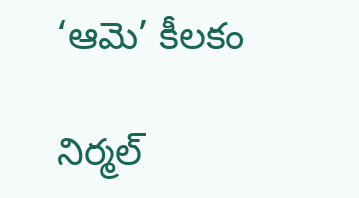‘ఆమె’ కీలకం

నిర్మల్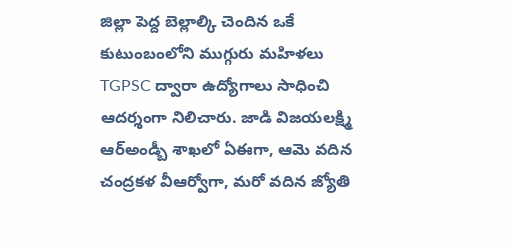జిల్లా పెద్ద బెల్లాల్కి చెందిన ఒకే కుటుంబంలోని ముగ్గురు మహిళలు TGPSC ద్వారా ఉద్యోగాలు సాధించి ఆదర్శంగా నిలిచారు. జాడి విజయలక్ష్మి ఆర్అండ్బీ శాఖలో ఏఈగా, ఆమె వదిన చంద్రకళ వీఆర్వోగా, మరో వదిన జ్యోతి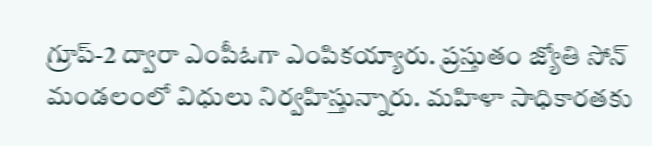గ్రూప్-2 ద్వారా ఎంపీఓగా ఎంపికయ్యారు. ప్రస్తుతం జ్యోతి సోన్ మండలంలో విధులు నిర్వహిస్తున్నారు. మహిళా సాధికారతకు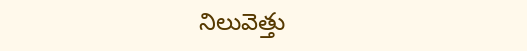నిలువెత్తు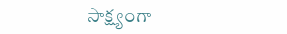సాక్ష్యంగా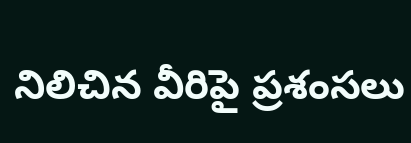నిలిచిన వీరిపై ప్రశంసలు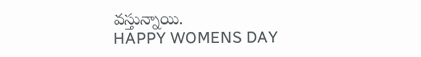వస్తున్నాయి.
HAPPY WOMENS DAY